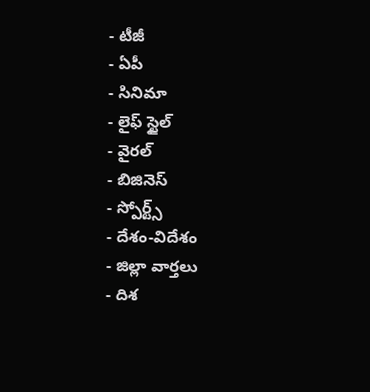- టీజీ
- ఏపీ
- సినిమా
- లైఫ్ స్టైల్
- వైరల్
- బిజినెస్
- స్పోర్ట్స్
- దేశం-విదేశం
- జిల్లా వార్తలు
- దిశ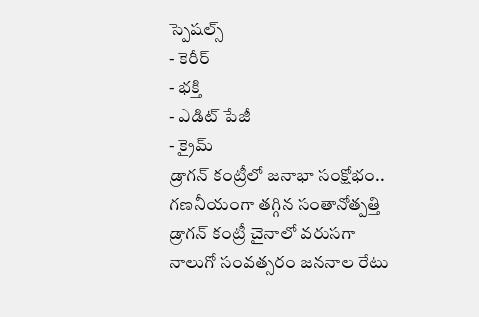స్పెషల్స్
- కెరీర్
- భక్తి
- ఎడిట్ పేజీ
- క్రైమ్
డ్రాగన్ కంట్రీలో జనాభా సంక్షోభం.. గణనీయంగా తగ్గిన సంతానోత్పత్తి
డ్రాగన్ కంట్రీ చైనాలో వరుసగా నాలుగో సంవత్సరం జననాల రేటు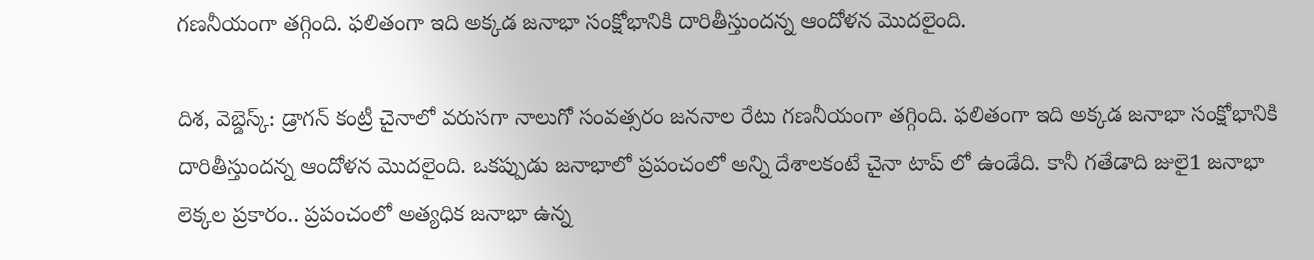గణనీయంగా తగ్గింది. ఫలితంగా ఇది అక్కడ జనాభా సంక్షోభానికి దారితీస్తుందన్న ఆందోళన మొదలైంది.

దిశ, వెబ్డెస్క్: డ్రాగన్ కంట్రీ చైనాలో వరుసగా నాలుగో సంవత్సరం జననాల రేటు గణనీయంగా తగ్గింది. ఫలితంగా ఇది అక్కడ జనాభా సంక్షోభానికి దారితీస్తుందన్న ఆందోళన మొదలైంది. ఒకప్పుడు జనాభాలో ప్రపంచంలో అన్ని దేశాలకంటే చైనా టాప్ లో ఉండేది. కానీ గతేడాది జులై1 జనాభా లెక్కల ప్రకారం.. ప్రపంచంలో అత్యధిక జనాభా ఉన్న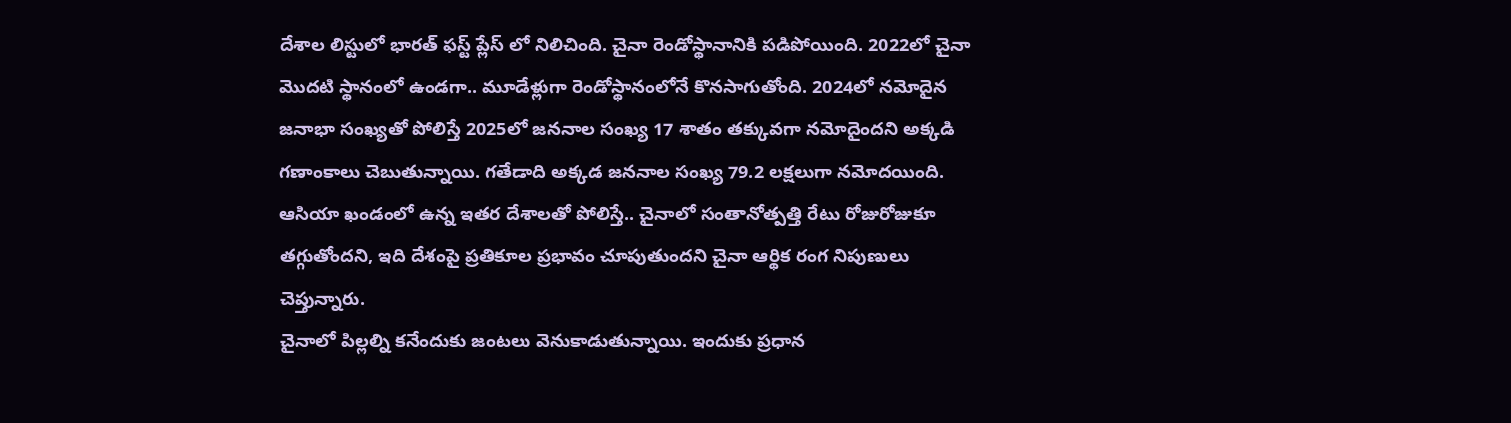దేశాల లిస్టులో భారత్ ఫస్ట్ ప్లేస్ లో నిలిచింది. చైనా రెండోస్థానానికి పడిపోయింది. 2022లో చైనా మొదటి స్థానంలో ఉండగా.. మూడేళ్లుగా రెండోస్థానంలోనే కొనసాగుతోంది. 2024లో నమోదైన జనాభా సంఖ్యతో పోలిస్తే 2025లో జననాల సంఖ్య 17 శాతం తక్కువగా నమోదైందని అక్కడి గణాంకాలు చెబుతున్నాయి. గతేడాది అక్కడ జననాల సంఖ్య 79.2 లక్షలుగా నమోదయింది. ఆసియా ఖండంలో ఉన్న ఇతర దేశాలతో పోలిస్తే.. చైనాలో సంతానోత్పత్తి రేటు రోజురోజుకూ తగ్గుతోందని, ఇది దేశంపై ప్రతికూల ప్రభావం చూపుతుందని చైనా ఆర్థిక రంగ నిపుణులు చెప్తున్నారు.
చైనాలో పిల్లల్ని కనేందుకు జంటలు వెనుకాడుతున్నాయి. ఇందుకు ప్రధాన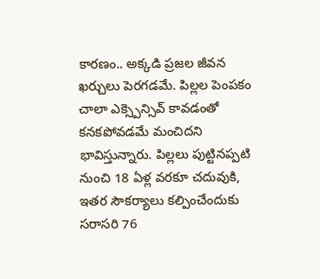కారణం.. అక్కడి ప్రజల జీవన ఖర్చులు పెరగడమే. పిల్లల పెంపకం చాలా ఎక్స్పెన్సివ్ కావడంతో కనకపోవడమే మంచిదని భావిస్తున్నారు. పిల్లలు పుట్టినప్పటి నుంచి 18 ఏళ్ల వరకూ చదువుకి, ఇతర సౌకర్యాలు కల్పించేందుకు సరాసరి 76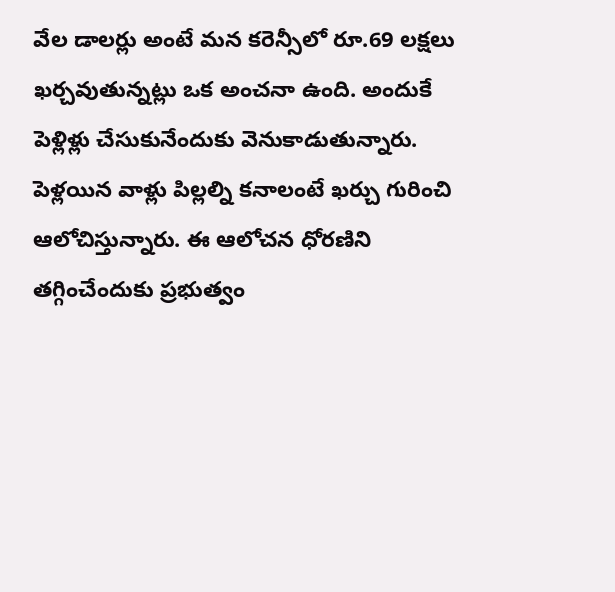వేల డాలర్లు అంటే మన కరెన్సీలో రూ.69 లక్షలు ఖర్చవుతున్నట్లు ఒక అంచనా ఉంది. అందుకే పెళ్లిళ్లు చేసుకునేందుకు వెనుకాడుతున్నారు. పెళ్లయిన వాళ్లు పిల్లల్ని కనాలంటే ఖర్చు గురించి ఆలోచిస్తున్నారు. ఈ ఆలోచన ధోరణిని తగ్గించేందుకు ప్రభుత్వం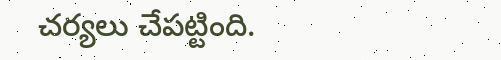చర్యలు చేపట్టింది.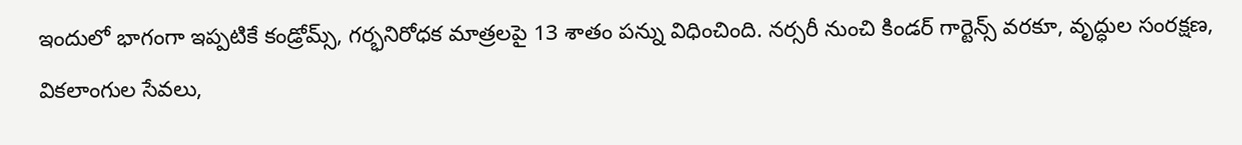ఇందులో భాగంగా ఇప్పటికే కండ్రోమ్స్, గర్భనిరోధక మాత్రలపై 13 శాతం పన్ను విధించింది. నర్సరీ నుంచి కిండర్ గార్టెన్స్ వరకూ, వృద్ధుల సంరక్షణ, వికలాంగుల సేవలు,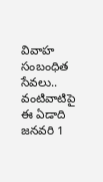వివాహ సంబంధిత సేవలు.. వంటివాటిపై ఈ ఏడాది జనవరి 1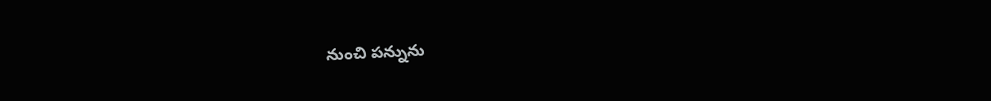నుంచి పన్నును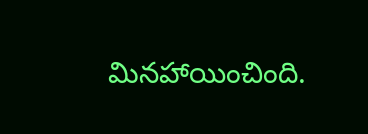మినహాయించింది.